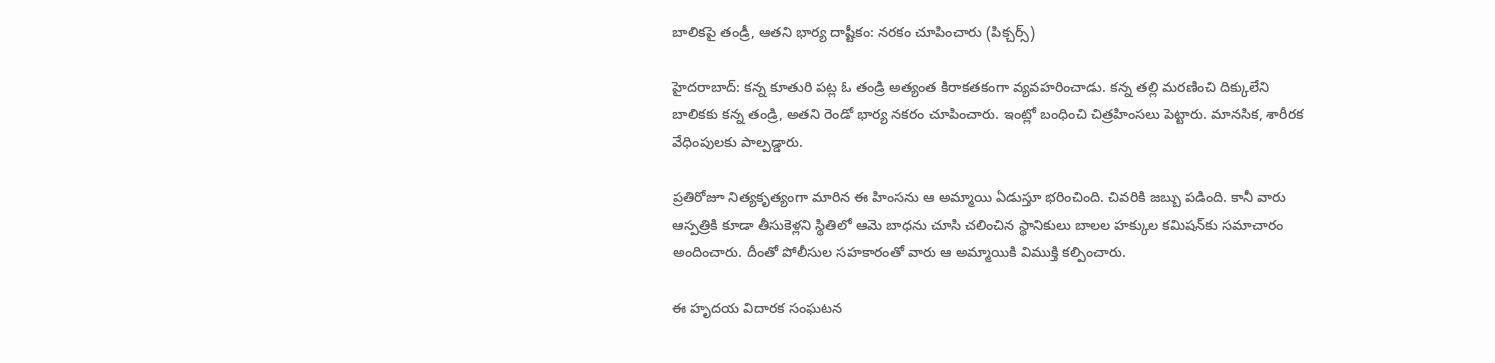బాలికపై తండ్రీ, ఆతని భార్య దాష్టీకం: నరకం చూపించారు (పిక్చర్స్)

హైదరాబాద్: కన్న కూతురి పట్ల ఓ తండ్రి అత్యంత కిరాకతకంగా వ్యవహరించాడు. కన్న తల్లి మరణించి దిక్కులేని బాలికకు కన్న తండ్రి, అతని రెండో భార్య నకరం చూపించారు. ఇంట్లో బంధించి చిత్రహింసలు పెట్టారు. మానసిక, శారీరక వేధింపులకు పాల్పడ్డారు.

ప్రతిరోజూ నిత్యకృత్యంగా మారిన ఈ హింసను ఆ అమ్మాయి ఏడుస్తూ భరించింది. చివరికి జబ్బు పడింది. కానీ వారు ఆస్పత్రికి కూడా తీసుకెళ్లని స్థితిలో ఆమె బాధను చూసి చలించిన స్థానికులు బాలల హక్కుల కమిషన్‌కు సమాచారం అందించారు. దీంతో పోలీసుల సహకారంతో వారు ఆ అమ్మాయికి విముక్తి కల్పించారు.

ఈ హృదయ విదారక సంఘటన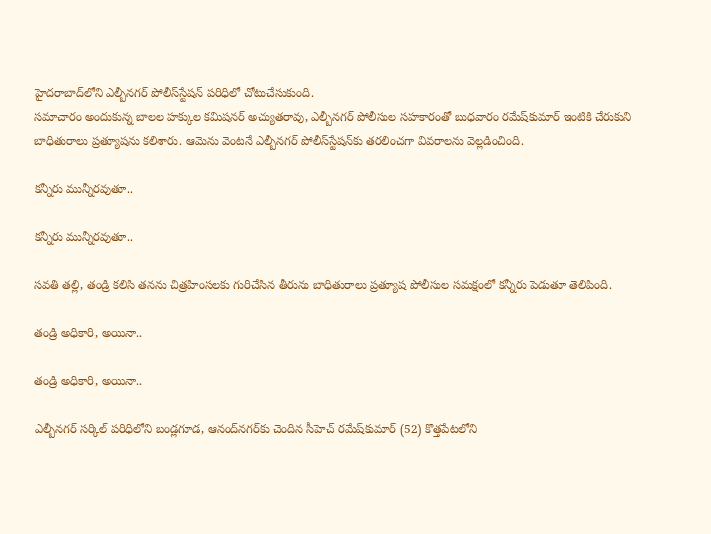హైదరాబాద్‍లోని ఎల్బీనగర్ పోలీస్‌స్టేషన్ పరిధిలో చోటుచేసుకుంది.
సమాచారం అందుకున్న బాలల హక్కుల కమిషనర్ అచ్యుతరావు, ఎల్బీనగర్ పోలీసుల సహకారంతో బుధవారం రమేష్‌కుమార్ ఇంటికి చేరుకుని బాధితురాలు ప్రత్యూషను కలిశారు. ఆమెను వెంటనే ఎల్బీనగర్ పోలీస్‌స్టేషన్‌కు తరలించగా వివరాలను వెల్లడించింది.

కన్నీరు మున్నీరవుతూ..

కన్నీరు మున్నీరవుతూ..

సవతి తల్లి, తండ్రి కలిసి తనను చిత్రహింసలకు గురిచేసిన తీరును బాధితురాలు ప్రత్యూష పోలీసుల సమక్షంలో కన్నీరు పెడుతూ తెలిపింది.

తండ్రి అధికారి, అయినా..

తండ్రి అధికారి, అయినా..

ఎల్బీనగర్ సర్కిల్ పరిధిలోని బండ్లగూడ, ఆనంద్‌నగర్‌కు చెందిన సీహెచ్ రమేష్‌కుమార్ (52) కొత్తపేటలోని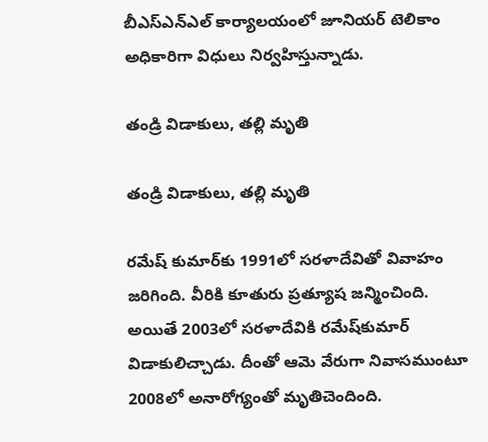బీఎస్‌ఎన్‌ఎల్ కార్యాలయంలో జూనియర్ టెలికాం అధికారిగా విధులు నిర్వహిస్తున్నాడు.

తండ్రి విడాకులు, తల్లి మృతి

తండ్రి విడాకులు, తల్లి మృతి

రమేష్ కుమార్‌కు 1991లో సరళాదేవితో వివాహం జరిగింది. వీరికి కూతురు ప్రత్యూష జన్మించింది. అయితే 2003లో సరళాదేవికి రమేష్‌కుమార్ విడాకులిచ్చాడు. దీంతో ఆమె వేరుగా నివాసముంటూ 2008లో అనారోగ్యంతో మృతిచెందింది.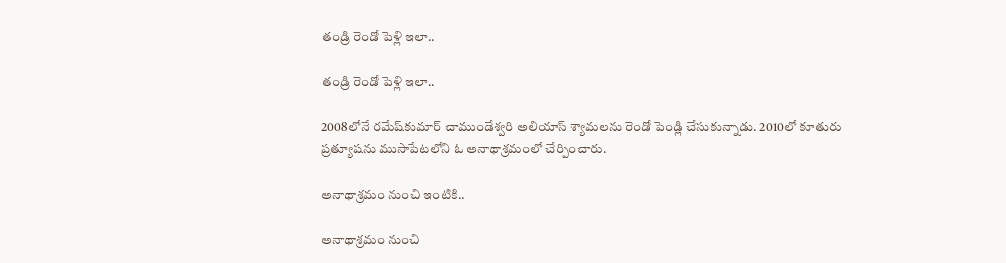తండ్రి రెండో పెళ్లి ఇలా..

తండ్రి రెండో పెళ్లి ఇలా..

2008లోనే రమేష్‌కుమార్ చాముండేశ్వరి అలియాస్ శ్యామలను రెండో పెండ్లి చేసుకున్నాడు. 2010లో కూతురు ప్రత్యూషను ముసాపేటలోని ఓ అనాథాశ్రమంలో చేర్పించారు.

అనాథాశ్రమం నుంచి ఇంటికి..

అనాథాశ్రమం నుంచి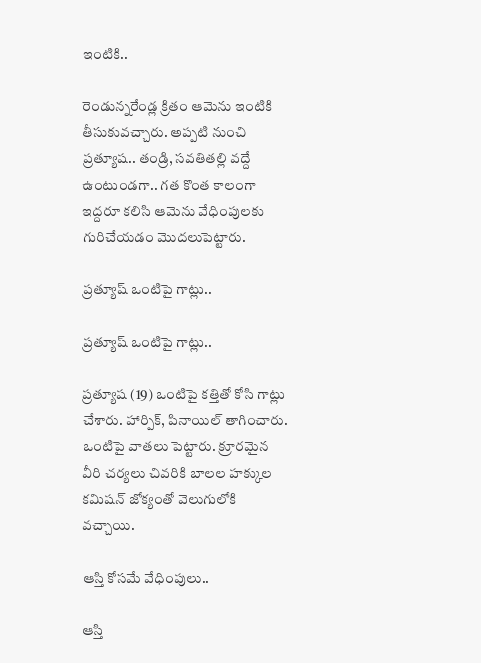ఇంటికి..

రెండున్నరేండ్ల క్రితం ఆమెను ఇంటికి తీసుకువచ్చారు. అప్పటి నుంచి ప్రత్యూష.. తండ్రి, సవతితల్లి వద్దే ఉంటుండగా.. గత కొంత కాలంగా ఇద్దరూ కలిసి ఆమెను వేధింపులకు గురిచేయడం మొదలుపెట్టారు.

ప్రత్యూష్ ఒంటిపై గాట్లు..

ప్రత్యూష్ ఒంటిపై గాట్లు..

ప్రత్యూష (19) ఒంటిపై కత్తితో కోసి గాట్లు చేశారు. హార్పిక్, పినాయిల్ తాగించారు. ఒంటిపై వాతలు పెట్టారు. క్రూరమైన వీరి చర్యలు చివరికి బాలల హక్కుల కమిషన్ జోక్యంతో వెలుగులోకి వచ్చాయి.

ఆస్తి కోసమే వేధింపులు..

ఆస్తి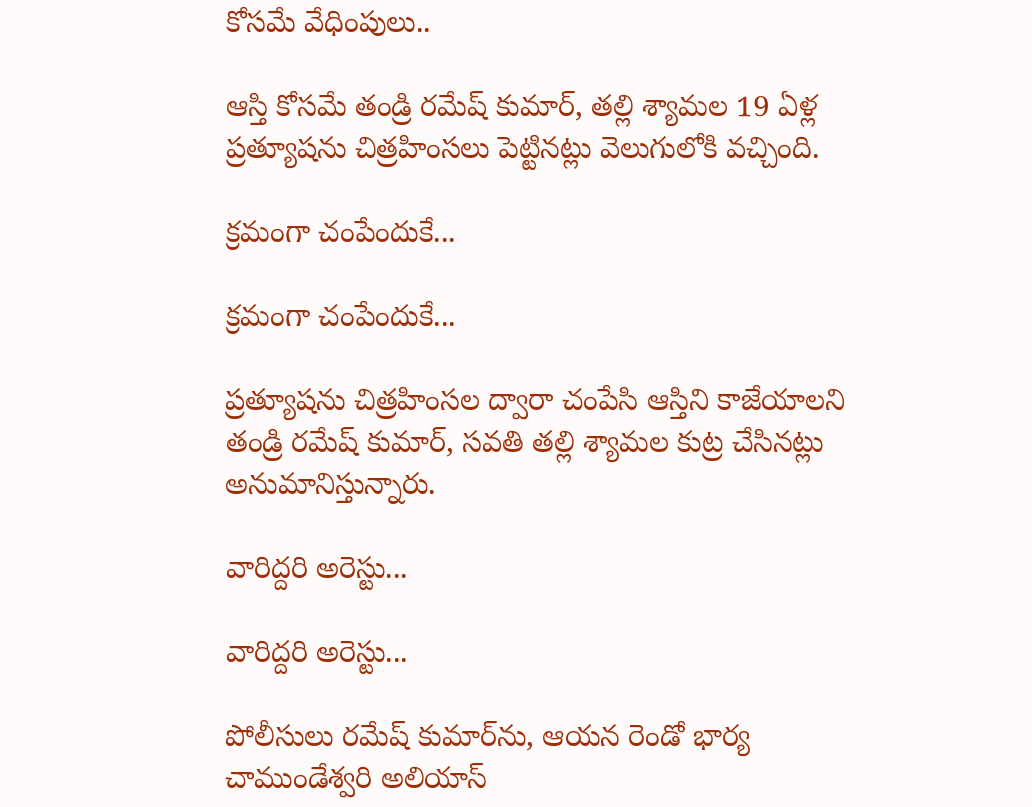కోసమే వేధింపులు..

ఆస్తి కోసమే తండ్రి రమేష్ కుమార్, తల్లి శ్యామల 19 ఏళ్ల ప్రత్యూషను చిత్రహింసలు పెట్టినట్లు వెలుగులోకి వచ్చింది.

క్రమంగా చంపేందుకే...

క్రమంగా చంపేందుకే...

ప్రత్యూషను చిత్రహింసల ద్వారా చంపేసి ఆస్తిని కాజేయాలని తండ్రి రమేష్ కుమార్, సవతి తల్లి శ్యామల కుట్ర చేసినట్లు అనుమానిస్తున్నారు.

వారిద్దరి అరెస్టు...

వారిద్దరి అరెస్టు...

పోలీసులు రమేష్ కుమార్‌ను, ఆయన రెండో భార్య చాముండేశ్వరి అలియాస్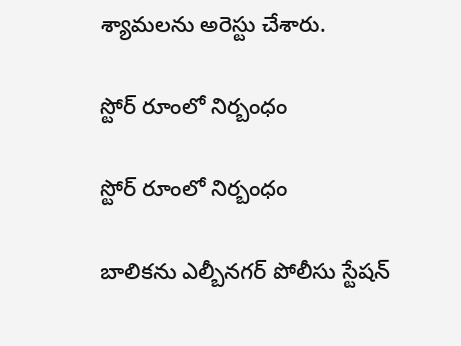శ్యామలను అరెస్టు చేశారు.

స్టోర్ రూంలో నిర్బంధం

స్టోర్ రూంలో నిర్బంధం

బాలికను ఎల్బీనగర్ పోలీసు స్టేషన్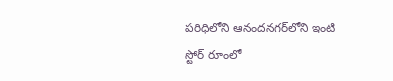పరిధిలోని ఆనందనగర్‌లోని ఇంటి స్టోర్ రూంలో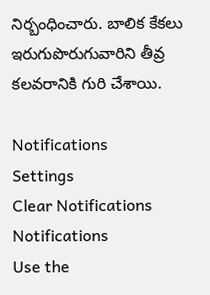నిర్బంధించారు. బాలిక కేకలు ఇరుగుపొరుగువారిని తీవ్ర కలవరానికి గురి చేశాయి.

Notifications
Settings
Clear Notifications
Notifications
Use the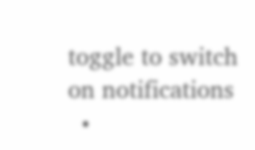toggle to switch on notifications
  •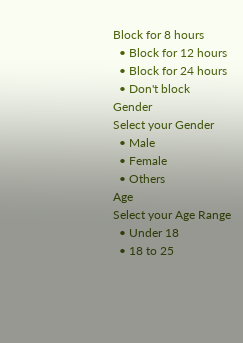Block for 8 hours
  • Block for 12 hours
  • Block for 24 hours
  • Don't block
Gender
Select your Gender
  • Male
  • Female
  • Others
Age
Select your Age Range
  • Under 18
  • 18 to 25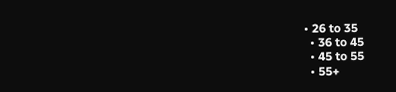• 26 to 35
  • 36 to 45
  • 45 to 55
  • 55+